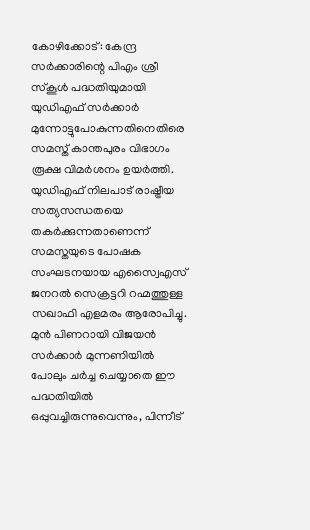കോഴിക്കോട്: കേന്ദ്ര സർക്കാരിന്റെ പിഎം ശ്രീ സ്കൂൾ പദ്ധതിയുമായി യുഡിഎഫ് സർക്കാർ മുന്നോട്ടുപോകുന്നതിനെതിരെ സമസ്ത് കാന്തപുരം വിഭാഗം രൂക്ഷ വിമർശനം ഉയർത്തി. യുഡിഎഫ് നിലപാട് രാഷ്ട്രീയ സത്യസന്ധതയെ തകർക്കുന്നതാണെന്ന് സമസ്തയുടെ പോഷക സംഘടനയായ എസ്വൈഎസ് ജനറൽ സെക്രട്ടറി റഹ്മത്തുള്ള സഖാഫി എളമരം ആരോപിച്ചു.
മുൻ പിണറായി വിജയൻ സർക്കാർ മുന്നണിയിൽ പോലും ചർച്ച ചെയ്യാതെ ഈ പദ്ധതിയിൽ ഒപ്പുവച്ചിരുന്നുവെന്നും, പിന്നീട്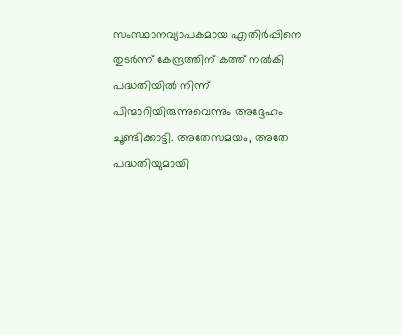സംസ്ഥാനവ്യാപകമായ എതിർപ്പിനെ തുടർന്ന് കേന്ദ്രത്തിന് കത്ത് നൽകി പദ്ധതിയിൽ നിന്ന് പിന്മാറിയിരുന്നുവെന്നും അദ്ദേഹം ചൂണ്ടിക്കാട്ടി. അതേസമയം, അതേ പദ്ധതിയുമായി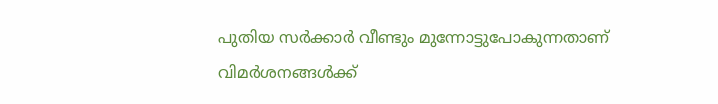പുതിയ സർക്കാർ വീണ്ടും മുന്നോട്ടുപോകുന്നതാണ് വിമർശനങ്ങൾക്ക്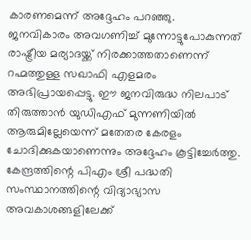കാരണമെന്ന് അദ്ദേഹം പറഞ്ഞു.
ജനവികാരം അവഗണിച്ച് മുന്നോട്ടുപോകുന്നത് രാഷ്ട്രീയ മര്യാദയ്ക്ക് നിരക്കാത്തതാണെന്ന് റഹ്മത്തുള്ള സഖാഫി എളമരം അഭിപ്രായപ്പെട്ടു. ഈ ജനവിരുദ്ധ നിലപാട് തിരുത്താൻ യുഡിഎഫ് മുന്നണിയിൽ ആരുമില്ലേയെന്ന് മതേതര കേരളം ചോദിക്കുകയാണെന്നും അദ്ദേഹം കൂട്ടിച്ചേർത്തു.
കേന്ദ്രത്തിന്റെ പിഎം ശ്രീ പദ്ധതി സംസ്ഥാനത്തിന്റെ വിദ്യാഭ്യാസ അവകാശങ്ങളിലേക്ക്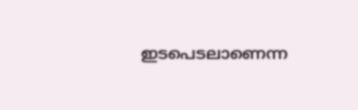ഇടപെടലാണെന്ന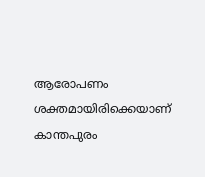ആരോപണം ശക്തമായിരിക്കെയാണ് കാന്തപുരം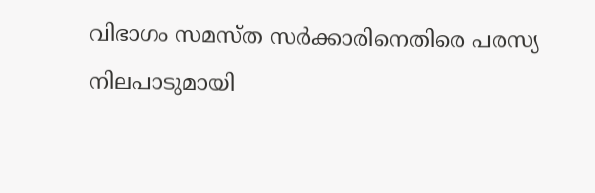വിഭാഗം സമസ്ത സർക്കാരിനെതിരെ പരസ്യ നിലപാടുമായി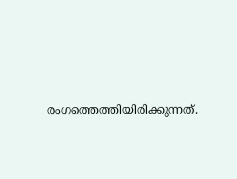രംഗത്തെത്തിയിരിക്കുന്നത്.